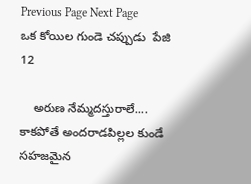Previous Page Next Page
ఒక కోయిల గుండె చప్పుడు  పేజి 12

    అరుణ నేమ్మదస్తురాలే.... కాకపోతే అందరాడపిల్లల కుండే సహజమైన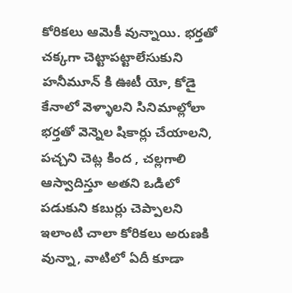కోరికలు ఆమెకీ వున్నాయి. భర్తతో చక్కగా చెట్టాపట్టాలేసుకుని హనీమూన్ కి ఊటీ యో, కోడై కేనాలో వెళ్ళాలని సినిమాల్లోలా భర్తతో వెన్నెల షికార్లు చేయాలని, పచ్చని చెట్ల కింద , చల్లగాలి ఆస్వాదిస్తూ అతని ఒడిలో పడుకుని కబుర్లు చెప్పాలని ఇలాంటి చాలా కోరికలు అరుణకి వున్నా, వాటిలో ఏదీ కూడా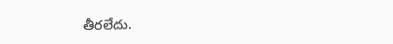తీరలేదు.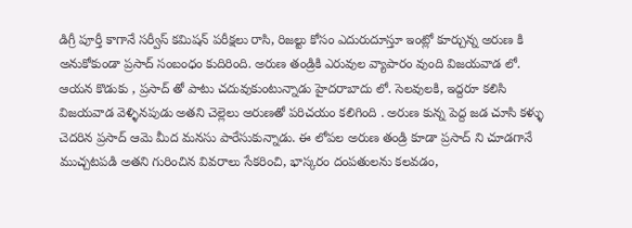డిగ్రీ పూర్తీ కాగానే సర్వీస్ కమిషన్ పరీక్షలు రాసి, రిజల్టు కోసం ఎదురుదూస్తూ ఇంట్లో కూర్చున్న అరుణ కి అనుకోకుండా ప్రసాద్ సంబంధం కుదిరింది. అరుణ తండ్రికి ఎరువుల వ్యాపారం వుంది విజయవాడ లో. ఆయన కొడుకు , ప్రసాద్ తో పాటు చదువుకుంటున్నాడు హైదరాబాదు లో. సెలవులకి, ఇద్దరూ కలిసి విజయవాడ వెళ్ళినపుడు అతని చెల్లెలు అరుణతో పరిచయం కలిగింది . అరుణ కున్న పెద్ద జడ చూసి కళ్ళు చెదరిన ప్రసాద్ ఆమె మీద మనసు పారేసుకున్నాడు. ఈ లోపల అరుణ తండ్రి కూడా ప్రసాద్ ని చూడగానే ముచ్చటపడి అతని గురించిన వివరాలు సేకరించి, భాస్కరం దంపతులను కలవడం,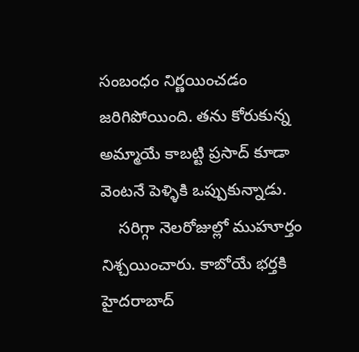సంబంధం నిర్ణయించడం జరిగిపోయింది. తను కోరుకున్న అమ్మాయే కాబట్టి ప్రసాద్ కూడా వెంటనే పెళ్ళికి ఒప్పుకున్నాడు.
    సరిగ్గా నెలరోజుల్లో ముహూర్తం నిశ్చయించారు. కాబోయే భర్తకి హైదరాబాద్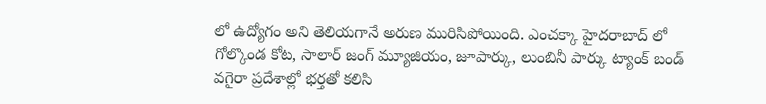లో ఉద్యోగం అని తెలియగానే అరుణ మురిసిపోయింది. ఎంచక్కా హైదరాబాద్ లో గోల్కొండ కోట, సాలార్ జంగ్ మ్యూజియం, జూపార్కు, లుంబినీ పార్కు ట్యాంక్ బండ్ వగైరా ప్రదేశాల్లో భర్తతో కలిసి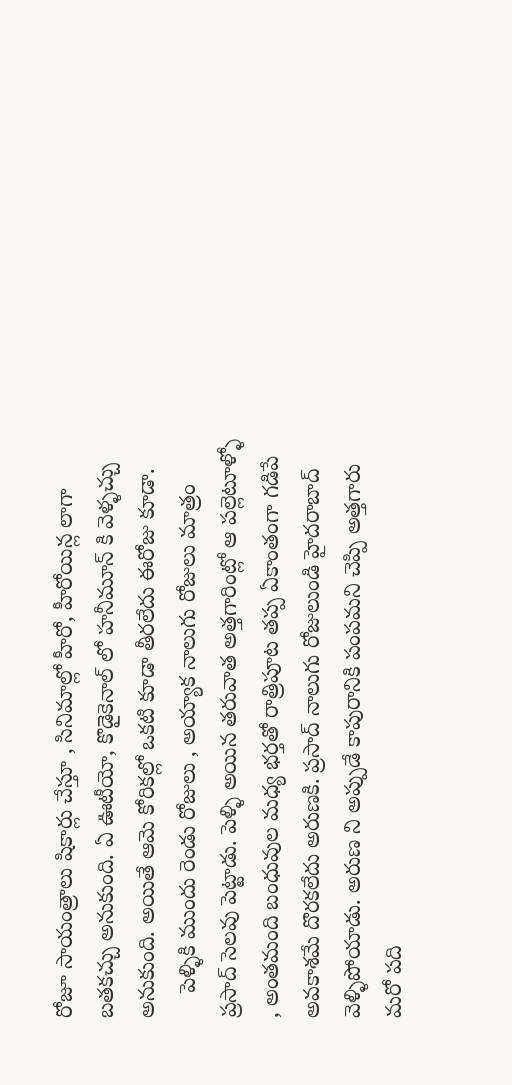రోజూ సాయంత్రాలు షికార్లు చేస్తూ , సినిమాల్లో హీరో, హీరోయిన్ల లాగా బతకచ్చు అనుకుంది. ఏ ఊటీయో, కొడైకెనాల్ లో హనీమూన్ కి వెళ్ళచ్చు అనుకుంది. అయితే ఆమె కోరికల్లో ఒకటి కూడా తీరలేదు ఈరోజు కూడా.
    పెళ్ళికి ముందు రెండు రోజులు , అయ్యాక నాలుగు రోజులు మాత్రం ప్రసాద్ సెలవు పెట్టాడు. పెళ్ళి అయిన తరువాత అత్తగారింట్లో ఆ పల్లెటూళ్ళో , అంతమంది బంధువుల మధ్య భర్తతో రాత్రిపూట తప్ప ఏకాంతంగా గడిపే అవకాశమే దొరకలేదు అరుణకి. ప్రసాద్ నాలుగు రోజులుండి హైదరాబాద్ వెళ్ళిపోయాడు. అరుణ ని అప్పుడే కాపురానికి పంపమని చెప్పి అత్తగారు మరో పది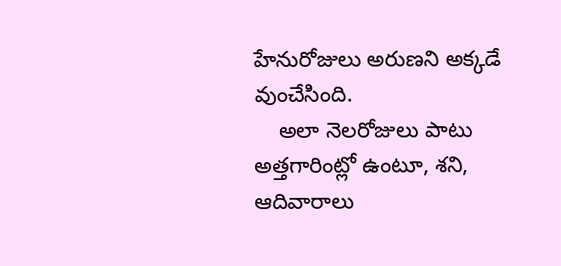హేనురోజులు అరుణని అక్కడే వుంచేసింది.
    అలా నెలరోజులు పాటు అత్తగారింట్లో ఉంటూ, శని, ఆదివారాలు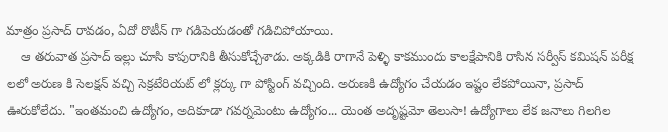మాత్రం ప్రసాద్ రావడం, ఏదో రొటీన్ గా గడిపెయడంతో గడిచిపోయాయి.
    ఆ తరువాత ప్రసాద్ ఇల్లు చూసి కాపురానికి తీసుకోచ్చేశాడు. అక్కడికి రాగానే పెళ్ళి కాకముందు కాలక్షేపానికి రాసిన సర్వీస్ కమిషన్ పరీక్ష లలో అరుణ కి సెలక్షన్ వచ్చి సెక్రటేరియట్ లో క్లర్కు గా పోస్టింగ్ వచ్చింది. అరుణకి ఉద్యోగం చేయడం ఇష్టం లేకపోయినా, ప్రసాద్ ఊరుకోలేదు. "ఇంతమంచి ఉద్యోగం, అదికూడా గవర్నమెంటు ఉద్యోగం... యెంత అదృష్టమో తెలుసా! ఉద్యోగాలు లేక జనాలు గిలగిల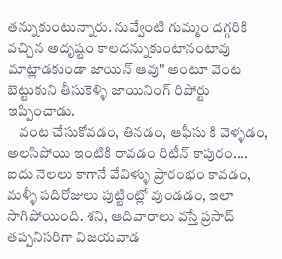తన్నుకుంటున్నారు. నువ్వేంటి గుమ్మం దగ్గరికి వచ్చిన అదృష్టం కాలదన్నుకుంటానంటావు మాట్లాడకుండా జాయిన్ ఆవు" అంటూ వెంట బెట్టుకుని తీసుకెళ్ళి జాయినింగ్ రిపోర్టు ఇప్పించాడు.
    వంట చేసుకోవడం, తినడం, ఆఫీసు కి వెళ్ళడం, అలసిపోయి ఇంటికి రావడం రిటీన్ కాపురం.... ఐదు నెలలు కాగానే వేవిళ్ళు ప్రారంభం కావడం, మళ్ళీ పదిరోజులు పుట్టింట్లో వుండడం, ఇలా సాగిపోయింది. శని, ఆదివారాలు వస్తే ప్రసాద్ తప్పనిసరిగా విజయవాడ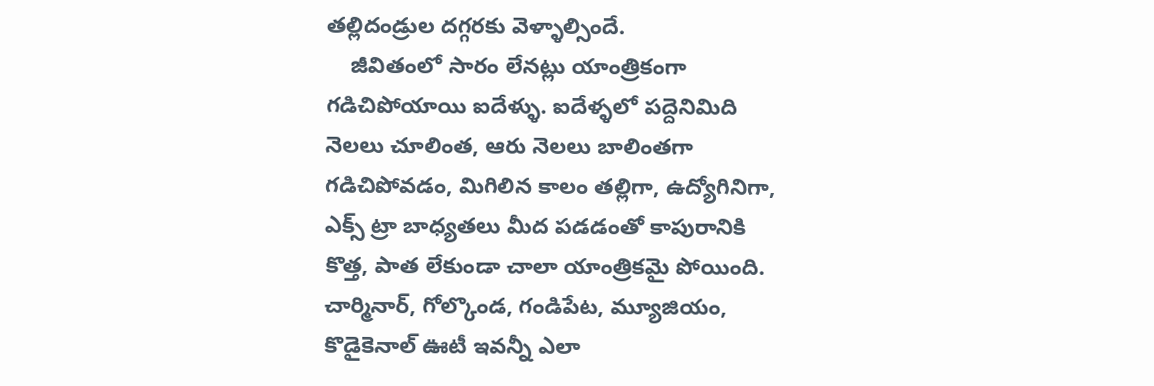తల్లిదండ్రుల దగ్గరకు వెళ్ళాల్సిందే.
    జీవితంలో సారం లేనట్లు యాంత్రికంగా గడిచిపోయాయి ఐదేళ్ళు. ఐదేళ్ళలో పద్దెనిమిది నెలలు చూలింత, ఆరు నెలలు బాలింతగా గడిచిపోవడం, మిగిలిన కాలం తల్లిగా, ఉద్యోగినిగా, ఎక్స్ ట్రా బాధ్యతలు మీద పడడంతో కాపురానికి కొత్త, పాత లేకుండా చాలా యాంత్రికమై పోయింది. చార్మినార్, గోల్కొండ, గండిపేట, మ్యూజియం, కొడైకెనాల్ ఊటీ ఇవన్నీ ఎలా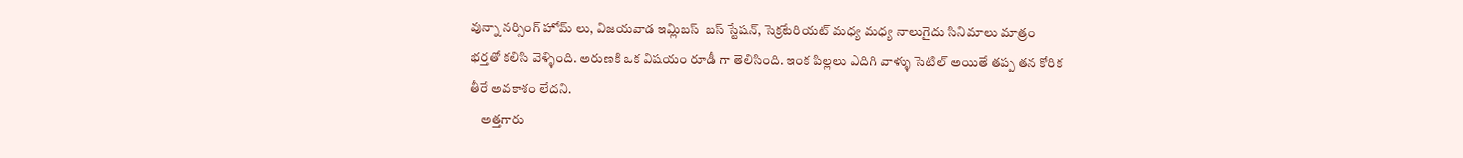వున్నా నర్సింగ్ హోమ్ లు, విజయవాడ ఇమ్లిబస్  బస్ స్టేషన్, సెక్రటేరియట్ మధ్య మధ్య నాలుగైదు సినిమాలు మాత్రం భర్తతో కలిసి వెళ్ళింది. అరుణకి ఒక విషయం రూడీ గా తెలిసింది. ఇంక పిల్లలు ఎదిగి వాళ్ళు సెటిల్ అయితే తప్ప తన కోరిక తీరే అవకాశం లేదని.
    అత్తగారు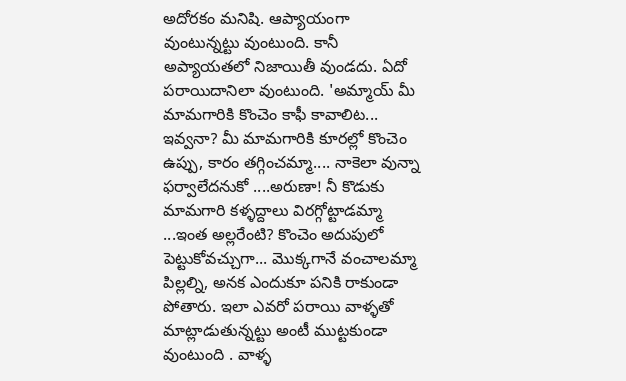అదోరకం మనిషి. ఆప్యాయంగా వుంటున్నట్టు వుంటుంది. కానీ అప్యాయతలో నిజాయితీ వుండదు. ఏదో పరాయిదానిలా వుంటుంది. 'అమ్మాయ్ మీ మామగారికి కొంచెం కాఫీ కావాలిట... ఇవ్వనా? మీ మామగారికి కూరల్లో కొంచెం ఉప్పు, కారం తగ్గించమ్మా.... నాకెలా వున్నా ఫర్వాలేదనుకో ....అరుణా! నీ కొడుకు మామగారి కళ్ళద్దాలు విరగ్గోట్టాడమ్మా ...ఇంత అల్లరేంటి? కొంచెం అదుపులో పెట్టుకోవచ్చుగా... మొక్కగానే వంచాలమ్మా పిల్లల్ని, అనక ఎందుకూ పనికి రాకుండా పోతారు. ఇలా ఎవరో పరాయి వాళ్ళతో మాట్లాడుతున్నట్టు అంటీ ముట్టకుండా వుంటుంది . వాళ్ళ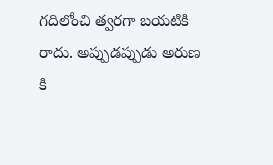గదిలోంచి త్వరగా బయటికి రాదు. అప్పుడప్పుడు అరుణ కి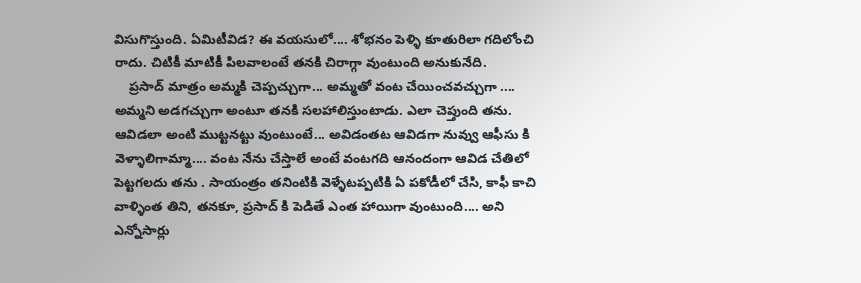విసుగొస్తుంది. ఏమిటీవిడ? ఈ వయసులో.... శోభనం పెళ్ళి కూతురిలా గదిలోంచి రాదు. చిటికీ మాటికీ పిలవాలంటే తనకి చిరాగ్గా వుంటుంది అనుకునేది.
    ప్రసాద్ మాత్రం అమ్మకి చెప్పచ్చుగా... అమ్మతో వంట చేయించవచ్చుగా .... అమ్మని అడగచ్చుగా అంటూ తనకి సలహాలిస్తుంటాడు. ఎలా చెప్తుంది తను. ఆవిడలా అంటి ముట్టనట్టు వుంటుంటే... అవిడంతట ఆవిడగా నువ్వు ఆఫీసు కి వెళ్ళాలిగామ్మా.... వంట నేను చేస్తాలే అంటే వంటగది ఆనందంగా ఆవిడ చేతిలో పెట్టగలదు తను . సాయంత్రం తనింటికి వెళ్ళేటప్పటికి ఏ పకోడీలో చేసి, కాఫీ కాచి వాళ్ళింత తిని, తనకూ, ప్రసాద్ కి పెడితే ఎంత హాయిగా వుంటుంది.... అని ఎన్నోసార్లు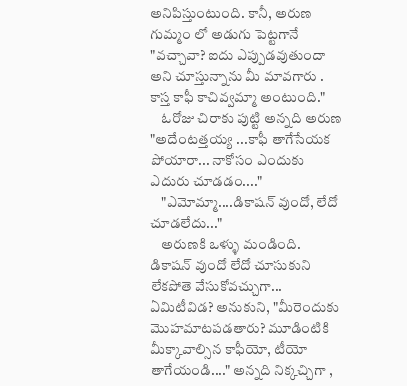అనిపిస్తుంటుంది. కానీ, అరుణ గుమ్మం లో అడుగు పెట్టగానే "వచ్చావా? ఐదు ఎప్పుడవుతుందా అని చూస్తున్నాను మీ మావగారు . కాస్త కాఫీ కాచివ్వమ్మా అంటుంది."
    ఓరోజు చిరాకు పుట్టి అన్నది అరుణ "అదేంటత్తయ్య ...కాఫీ తాగేసేయక పోయారా... నాకోసం ఎందుకు ఎదురు చూడడం...."
    "ఎమోమ్మా....డికాషన్ వుందో, లేదో చూడలేదు..."
    అరుణకి ఒళ్ళు మండింది. డికాషన్ వుందో లేదో చూసుకుని లేకపోతె వేసుకోవచ్చుగా... ఏమిటీవిడ? అనుకుని, "మీరెందుకు మొహమాటపడతారు? మూడింటికి మీక్కావాల్సిన కాఫీయో, టీయో తాగేయండి...." అన్నది నిక్కచ్చిగా ,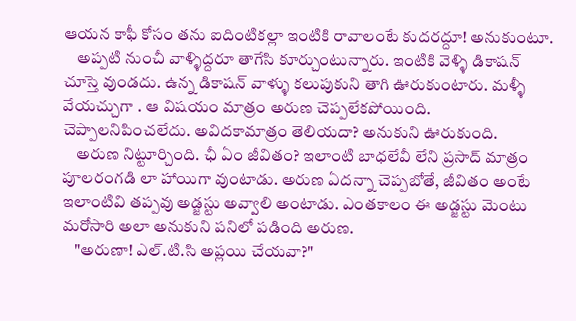ఆయన కాఫీ కోసం తను ఐదింటికల్లా ఇంటికి రావాలంటే కుదరద్దూ! అనుకుంటూ.
    అప్పటి నుంచీ వాళ్ళిద్దరూ తాగేసి కూర్చుంటున్నారు. ఇంటికి వెళ్ళి డికాషన్ చూస్తె వుండదు. ఉన్న డికాషన్ వాళ్ళు కలుపుకుని తాగి ఊరుకుంటారు. మళ్ళీ వేయచ్చుగా . ఆ విషయం మాత్రం అరుణ చెప్పలేకపోయింది. చెప్పాలనిపించలేదు. అవిదకామాత్రం తెలియదా? అనుకుని ఊరుకుంది.
    అరుణ నిట్టూర్చింది. ఛీ ఏం జీవితం? ఇలాంటి బాధలేవీ లేని ప్రసాద్ మాత్రం పూలరంగడి లా హాయిగా వుంటాడు. అరుణ ఏదన్నా చెప్పబోతే, జీవితం అంటే ఇలాంటివి తప్పవు అడ్జస్టు అవ్వాలి అంటాడు. ఎంతకాలం ఈ అడ్జస్టు మెంటు మరోసారి అలా అనుకుని పనిలో పడింది అరుణ.
    "అరుణా! ఎల్.టి.సి అప్లయి చేయవా?"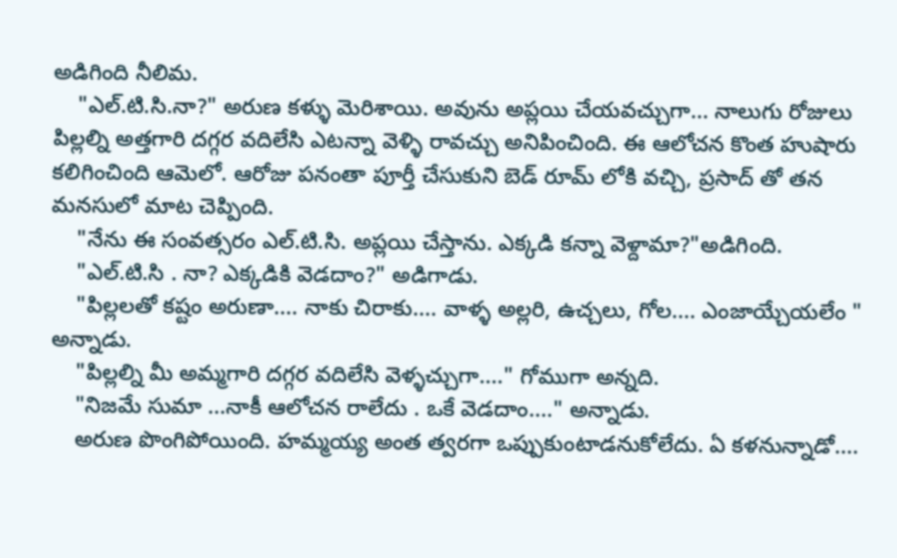అడిగింది నీలిమ.
    "ఎల్.టి.సి.నా?" అరుణ కళ్ళు మెరిశాయి. అవును అప్లయి చేయవచ్చుగా... నాలుగు రోజులు పిల్లల్ని అత్తగారి దగ్గర వదిలేసి ఎటన్నా వెళ్ళి రావచ్చు అనిపించింది. ఈ ఆలోచన కొంత హుషారు కలిగించింది ఆమెలో. ఆరోజు పనంతా పూర్తీ చేసుకుని బెడ్ రూమ్ లోకి వచ్చి, ప్రసాద్ తో తన మనసులో మాట చెప్పింది.
    "నేను ఈ సంవత్సరం ఎల్.టి.సి. అప్లయి చేస్తాను. ఎక్కడి కన్నా వెళ్దామా?"అడిగింది.
    "ఎల్.టి.సి . నా? ఎక్కడికి వెడదాం?" అడిగాడు.
    "పిల్లలతో కష్టం అరుణా.... నాకు చిరాకు.... వాళ్ళ అల్లరి, ఉచ్చలు, గోల.... ఎంజాయ్చేయలేం " అన్నాడు.
    "పిల్లల్ని మీ అమ్మగారి దగ్గర వదిలేసి వెళ్ళచ్చుగా...." గోముగా అన్నది.
    "నిజమే సుమా ...నాకీ ఆలోచన రాలేదు . ఒకే వెడదాం...." అన్నాడు.
    అరుణ పొంగిపోయింది. హమ్మయ్య అంత త్వరగా ఒప్పుకుంటాడనుకోలేదు. ఏ కళనున్నాడో....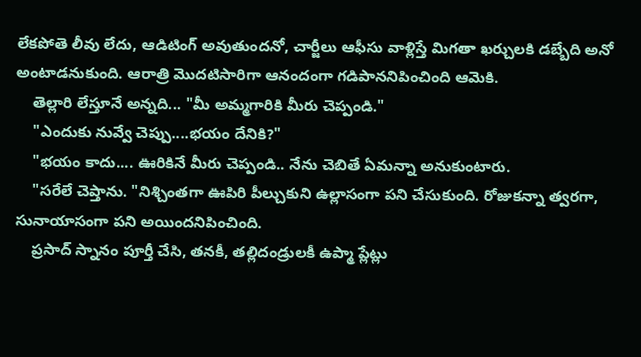లేకపోతె లీవు లేదు, ఆడిటింగ్ అవుతుందనో, చార్జీలు ఆఫీసు వాళ్లిస్తే మిగతా ఖర్చులకి డబ్బేది అనో అంటాడనుకుంది. ఆరాత్రి మొదటిసారిగా ఆనందంగా గడిపాననిపించింది ఆమెకి.
    తెల్లారి లేస్తూనే అన్నది... "మీ అమ్మగారికి మీరు చెప్పండి."
    "ఎందుకు నువ్వే చెప్పు....భయం దేనికి?"
    "భయం కాదు.... ఊరికినే మీరు చెప్పండి.. నేను చెబితే ఏమన్నా అనుకుంటారు.
    "సరేలే చెప్తాను. "నిశ్చింతగా ఊపిరి పీల్చుకుని ఉల్లాసంగా పని చేసుకుంది. రోజుకన్నా త్వరగా, సునాయాసంగా పని అయిందనిపించింది.
    ప్రసాద్ స్నానం పూర్తీ చేసి, తనకీ, తల్లిదండ్రులకీ ఉప్మా ప్లేట్లు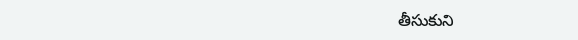తీసుకుని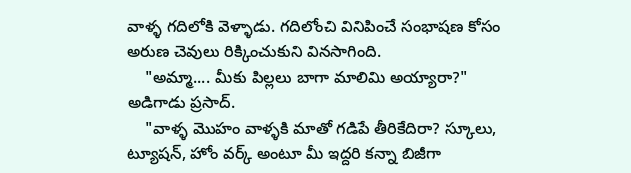వాళ్ళ గదిలోకి వెళ్ళాడు. గదిలోంచి వినిపించే సంభాషణ కోసం అరుణ చెవులు రిక్కించుకుని వినసాగింది.
    "అమ్మా.... మీకు పిల్లలు బాగా మాలిమి అయ్యారా?" అడిగాడు ప్రసాద్.
    "వాళ్ళ మొహం వాళ్ళకి మాతో గడిపే తీరికేదిరా? స్కూలు, ట్యూషన్, హోం వర్క్ అంటూ మీ ఇద్దరి కన్నా బిజీగా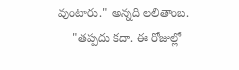వుంటారు." అన్నది లలితాంబ.
    "తప్పదు కదా. ఈ రోజుల్లో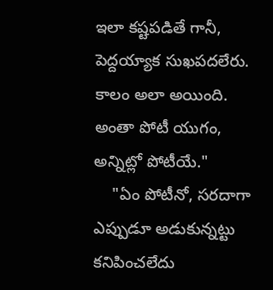ఇలా కష్టపడితే గానీ, పెద్దయ్యాక సుఖపదలేరు. కాలం అలా అయింది. అంతా పోటీ యుగం, అన్నిట్లో పోటీయే."
    "ఏం పోటీనో, సరదాగా ఎప్పుడూ అడుకున్నట్టు కనిపించలేదు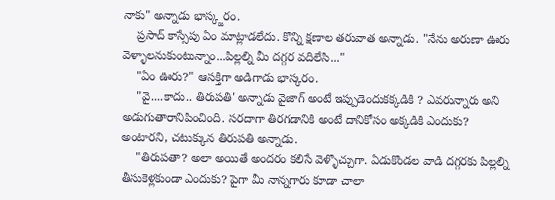నాకు" అన్నాడు భాస్క్జరం.
    ప్రసాద్ కాస్సేపు ఏం మాట్లాడలేదు. కొన్ని క్షణాల తరువాత అన్నాడు. "నేను అరుణా ఊరు వెళ్ళాలనుకుంటున్నాం...పిల్లల్ని మీ దగ్గర వదిలేసి..."
    "ఏం ఊరు?" ఆసక్తిగా అడిగాడు భాస్కరం.
    "వై....కాదు.. తిరుపతి' అన్నాడు వైజాగ్ అంటే ఇప్పుడెందుకక్కడికి ? ఎవరున్నారు అని అడుగుతారానిపించింది. సరదాగా తిరగడానికి అంటే దానికోసం అక్కడికి ఎందుకు? అంటారని, చటుక్కున తిరుపతి అన్నాడు.
    "తిరుపతా? అలా అయితే అందరం కలిసే వెళ్ళొచ్చుగా. ఏడుకొండల వాడి దగ్గరకు పిల్లల్ని తీసుకెళ్లకుండా ఎందుకు? పైగా మీ నాన్నగారు కూడా చాలా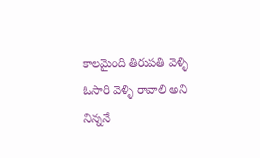కాలమైంది తిరుపతి వెళ్ళి ఓసారి వెళ్ళి రావాలి అని నిన్ననే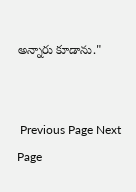అన్నారు కూడాను."


 Previous Page Next Page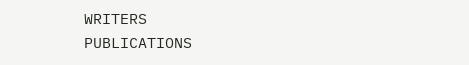WRITERS
PUBLICATIONS